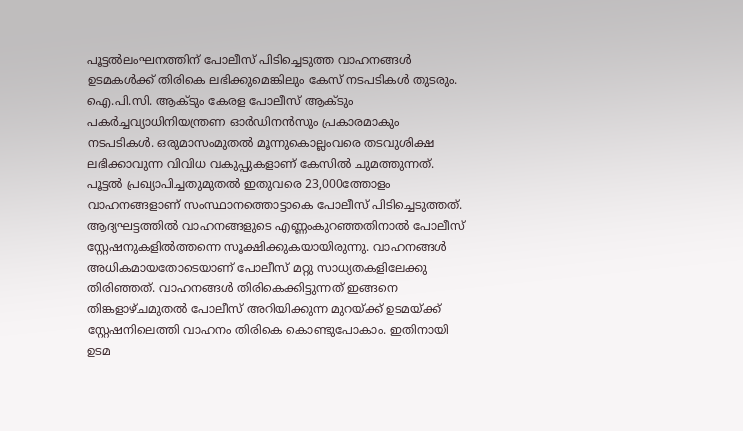പൂട്ടൽലംഘനത്തിന് പോലീസ് പിടിച്ചെടുത്ത വാഹനങ്ങൾ ഉടമകൾക്ക് തിരികെ ലഭിക്കുമെങ്കിലും കേസ് നടപടികൾ തുടരും. ഐ.പി.സി. ആക്ടും കേരള പോലീസ് ആക്ടും പകർച്ചവ്യാധിനിയന്ത്രണ ഓർഡിനൻസും പ്രകാരമാകും നടപടികൾ. ഒരുമാസംമുതൽ മൂന്നുകൊല്ലംവരെ തടവുശിക്ഷ ലഭിക്കാവുന്ന വിവിധ വകുപ്പുകളാണ് കേസിൽ ചുമത്തുന്നത്. പൂട്ടൽ പ്രഖ്യാപിച്ചതുമുതൽ ഇതുവരെ 23,000ത്തോളം വാഹനങ്ങളാണ് സംസ്ഥാനത്തൊട്ടാകെ പോലീസ് പിടിച്ചെടുത്തത്. ആദ്യഘട്ടത്തിൽ വാഹനങ്ങളുടെ എണ്ണംകുറഞ്ഞതിനാൽ പോലീസ് സ്റ്റേഷനുകളിൽത്തന്നെ സൂക്ഷിക്കുകയായിരുന്നു. വാഹനങ്ങൾ അധികമായതോടെയാണ് പോലീസ് മറ്റു സാധ്യതകളിലേക്കു തിരിഞ്ഞത്. വാഹനങ്ങൾ തിരികെക്കിട്ടുന്നത് ഇങ്ങനെ തിങ്കളാഴ്ചമുതൽ പോലീസ് അറിയിക്കുന്ന മുറയ്ക്ക് ഉടമയ്ക്ക് സ്റ്റേഷനിലെത്തി വാഹനം തിരികെ കൊണ്ടുപോകാം. ഇതിനായി ഉടമ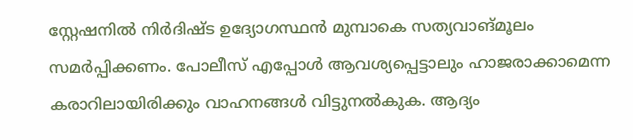സ്റ്റേഷനിൽ നിർദിഷ്ട ഉദ്യോഗസ്ഥൻ മുമ്പാകെ സത്യവാങ്മൂലം സമർപ്പിക്കണം. പോലീസ് എപ്പോൾ ആവശ്യപ്പെട്ടാലും ഹാജരാക്കാമെന്ന കരാറിലായിരിക്കും വാഹനങ്ങൾ വിട്ടുനൽകുക. ആദ്യം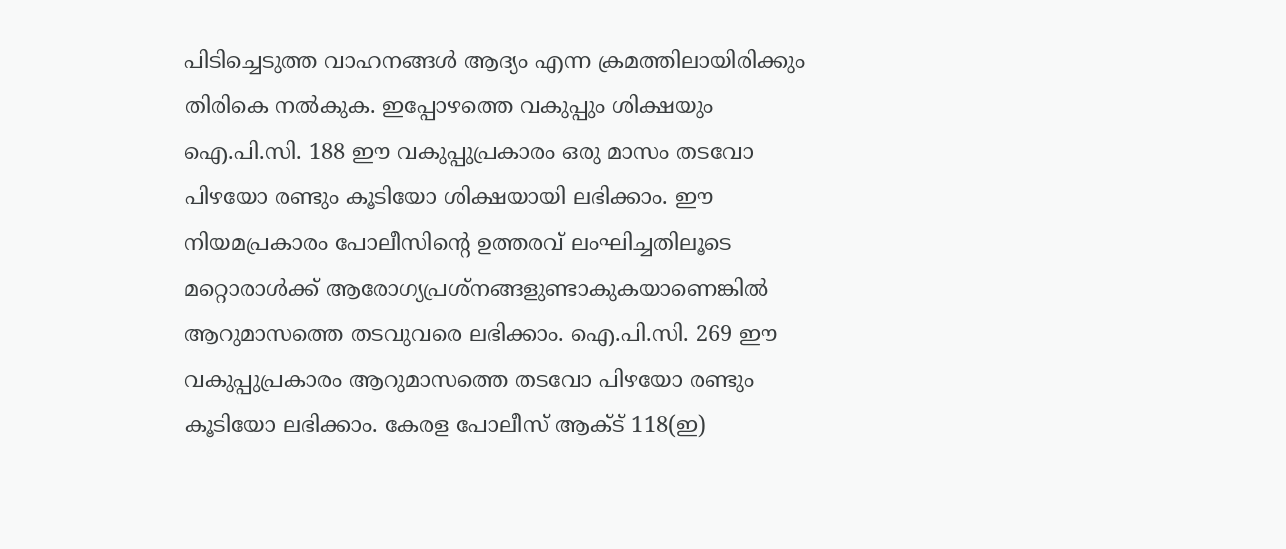പിടിച്ചെടുത്ത വാഹനങ്ങൾ ആദ്യം എന്ന ക്രമത്തിലായിരിക്കും തിരികെ നൽകുക. ഇപ്പോഴത്തെ വകുപ്പും ശിക്ഷയും ഐ.പി.സി. 188 ഈ വകുപ്പുപ്രകാരം ഒരു മാസം തടവോ പിഴയോ രണ്ടും കൂടിയോ ശിക്ഷയായി ലഭിക്കാം. ഈ നിയമപ്രകാരം പോലീസിന്റെ ഉത്തരവ് ലംഘിച്ചതിലൂടെ മറ്റൊരാൾക്ക് ആരോഗ്യപ്രശ്നങ്ങളുണ്ടാകുകയാണെങ്കിൽ ആറുമാസത്തെ തടവുവരെ ലഭിക്കാം. ഐ.പി.സി. 269 ഈ വകുപ്പുപ്രകാരം ആറുമാസത്തെ തടവോ പിഴയോ രണ്ടും കൂടിയോ ലഭിക്കാം. കേരള പോലീസ് ആക്ട് 118(ഇ)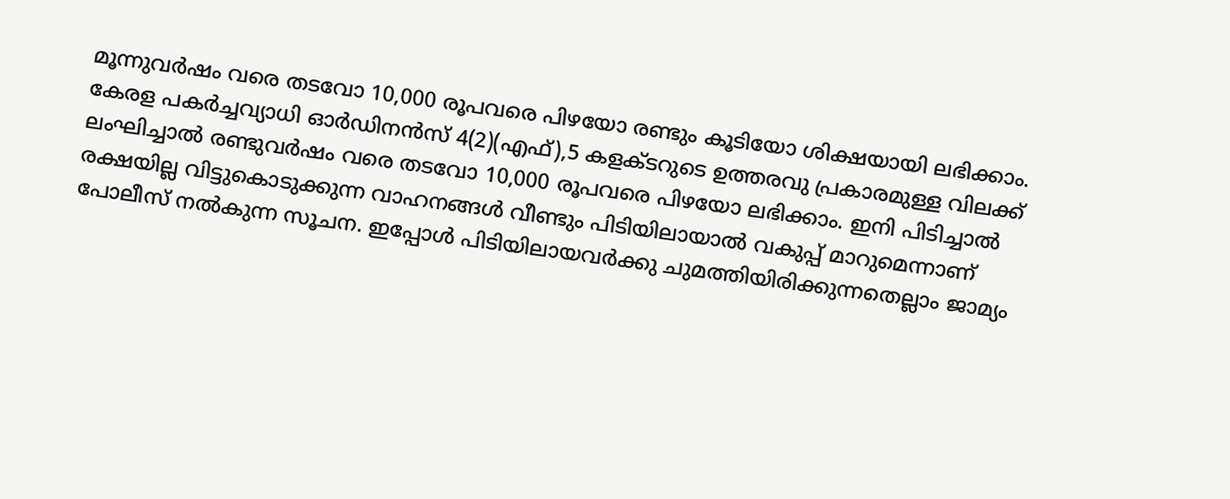മൂന്നുവർഷം വരെ തടവോ 10,000 രൂപവരെ പിഴയോ രണ്ടും കൂടിയോ ശിക്ഷയായി ലഭിക്കാം. കേരള പകർച്ചവ്യാധി ഓർഡിനൻസ് 4(2)(എഫ്),5 കളക്ടറുടെ ഉത്തരവു പ്രകാരമുള്ള വിലക്ക് ലംഘിച്ചാൽ രണ്ടുവർഷം വരെ തടവോ 10,000 രൂപവരെ പിഴയോ ലഭിക്കാം. ഇനി പിടിച്ചാൽ രക്ഷയില്ല വിട്ടുകൊടുക്കുന്ന വാഹനങ്ങൾ വീണ്ടും പിടിയിലായാൽ വകുപ്പ് മാറുമെന്നാണ് പോലീസ് നൽകുന്ന സൂചന. ഇപ്പോൾ പിടിയിലായവർക്കു ചുമത്തിയിരിക്കുന്നതെല്ലാം ജാമ്യം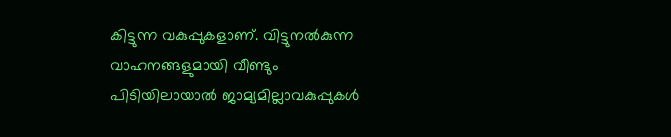കിട്ടുന്ന വകുപ്പുകളാണ്. വിട്ടുനൽകുന്ന വാഹനങ്ങളുമായി വീണ്ടും പിടിയിലായാൽ ജാമ്യമില്ലാവകുപ്പുകൾ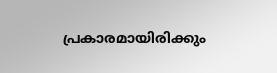പ്രകാരമായിരിക്കും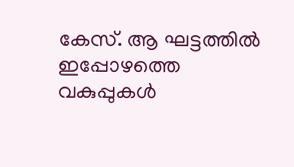കേസ്. ആ ഘട്ടത്തിൽ ഇപ്പോഴത്തെ വകുപ്പുകൾ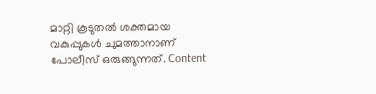മാറ്റി കൂടുതൽ ശക്തമായ വകുപ്പുകൾ ചുമത്താനാണ് പോലീസ് ഒരുങ്ങുന്നത്. Content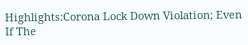Highlights:Corona Lock Down Violation; Even If The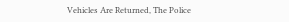Vehicles Are Returned, The Police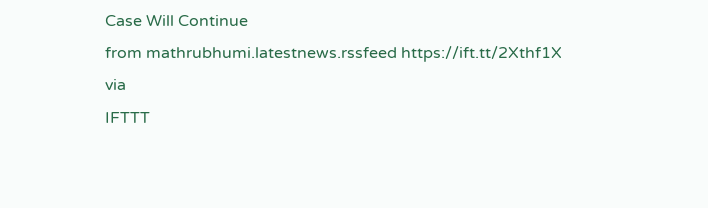Case Will Continue
from mathrubhumi.latestnews.rssfeed https://ift.tt/2Xthf1X
via
IFTTT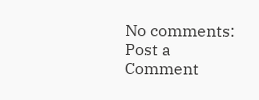No comments:
Post a Comment